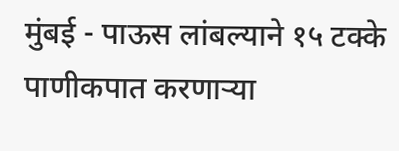मुंबई - पाऊस लांबल्याने १५ टक्के पाणीकपात करणाऱ्या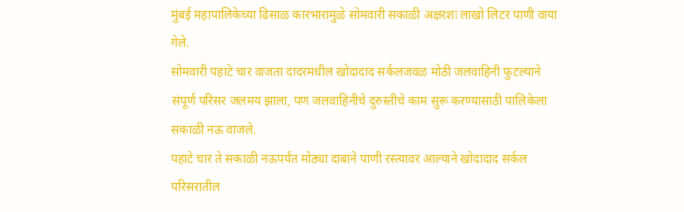मुंबई महापालिकेच्या ढिसाळ कारभारामुळे सोमवारी सकाळी अक्षरशः लाखो लिटर पाणी वाया गेले.
सोमवारी पहाटे चार वाजता दादरमधील खोदादाद सर्कलजवळ मोठी जलवाहिनी फुटल्याने संपूर्ण परिसर जलमय झाला, पण जलवाहिनीचे दुरुस्तीचे काम सुरू करण्यासाठी पालिकेला सकाळी नऊ वाजले.
पहाटे चार ते सकाळी नऊपर्यंत मोठ्या दाबाने पाणी रस्त्यावर आल्याने खोदादाद सर्कल परिसरातील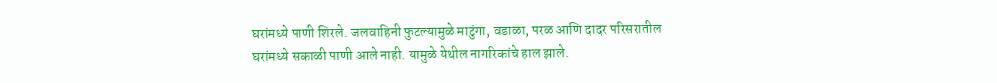घरांमध्ये पाणी शिरले. जलवाहिनी फुटल्यामुळे माटुंगा, वडाळा, परळ आणि दादर परिसरातील घरांमध्ये सकाळी पाणी आले नाही. यामुळे येथील नागरिकांचे हाल झाले.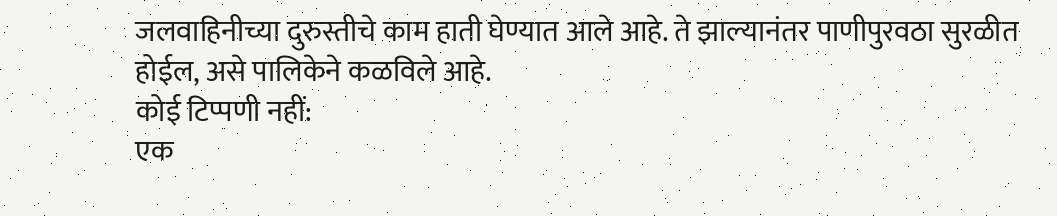जलवाहिनीच्या दुरुस्तीचे काम हाती घेण्यात आले आहे. ते झाल्यानंतर पाणीपुरवठा सुरळीत होईल, असे पालिकेने कळविले आहे.
कोई टिप्पणी नहीं:
एक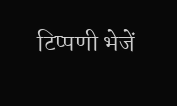टिप्पणी भेजें